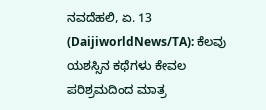ನವದೆಹಲಿ, ಏ. 13 (DaijiworldNews/TA): ಕೆಲವು ಯಶಸ್ಸಿನ ಕಥೆಗಳು ಕೇವಲ ಪರಿಶ್ರಮದಿಂದ ಮಾತ್ರ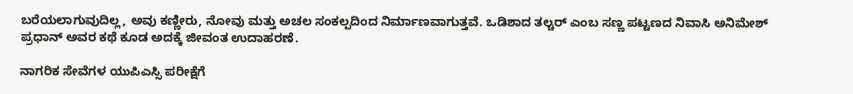ಬರೆಯಲಾಗುವುದಿಲ್ಲ, ಅವು ಕಣ್ಣೀರು, ನೋವು ಮತ್ತು ಅಚಲ ಸಂಕಲ್ಪದಿಂದ ನಿರ್ಮಾಣವಾಗುತ್ತವೆ. ಒಡಿಶಾದ ತಲ್ಚರ್ ಎಂಬ ಸಣ್ಣ ಪಟ್ಟಣದ ನಿವಾಸಿ ಅನಿಮೇಶ್ ಪ್ರಧಾನ್ ಅವರ ಕಥೆ ಕೂಡ ಅದಕ್ಕೆ ಜೀವಂತ ಉದಾಹರಣೆ.

ನಾಗರಿಕ ಸೇವೆಗಳ ಯುಪಿಎಸ್ಸಿ ಪರೀಕ್ಷೆಗೆ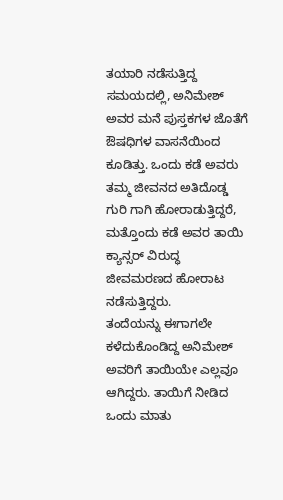ತಯಾರಿ ನಡೆಸುತ್ತಿದ್ದ ಸಮಯದಲ್ಲಿ, ಅನಿಮೇಶ್ ಅವರ ಮನೆ ಪುಸ್ತಕಗಳ ಜೊತೆಗೆ ಔಷಧಿಗಳ ವಾಸನೆಯಿಂದ ಕೂಡಿತ್ತು. ಒಂದು ಕಡೆ ಅವರು ತಮ್ಮ ಜೀವನದ ಅತಿದೊಡ್ಡ ಗುರಿ ಗಾಗಿ ಹೋರಾಡುತ್ತಿದ್ದರೆ, ಮತ್ತೊಂದು ಕಡೆ ಅವರ ತಾಯಿ ಕ್ಯಾನ್ಸರ್ ವಿರುದ್ಧ ಜೀವಮರಣದ ಹೋರಾಟ ನಡೆಸುತ್ತಿದ್ದರು.
ತಂದೆಯನ್ನು ಈಗಾಗಲೇ ಕಳೆದುಕೊಂಡಿದ್ದ ಅನಿಮೇಶ್ ಅವರಿಗೆ ತಾಯಿಯೇ ಎಲ್ಲವೂ ಆಗಿದ್ದರು. ತಾಯಿಗೆ ನೀಡಿದ ಒಂದು ಮಾತು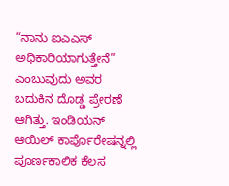“ನಾನು ಐಎಎಸ್ ಅಧಿಕಾರಿಯಾಗುತ್ತೇನೆ” ಎಂಬುವುದು ಅವರ ಬದುಕಿನ ದೊಡ್ಡ ಪ್ರೇರಣೆ ಆಗಿತ್ತು. ಇಂಡಿಯನ್ ಆಯಿಲ್ ಕಾರ್ಪೊರೇಷನ್ನಲ್ಲಿ ಪೂರ್ಣಕಾಲಿಕ ಕೆಲಸ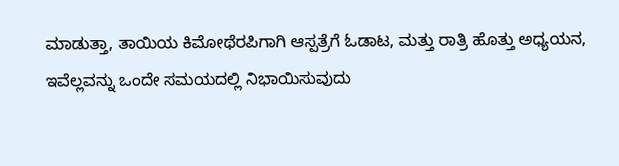ಮಾಡುತ್ತಾ, ತಾಯಿಯ ಕಿಮೋಥೆರಪಿಗಾಗಿ ಆಸ್ಪತ್ರೆಗೆ ಓಡಾಟ, ಮತ್ತು ರಾತ್ರಿ ಹೊತ್ತು ಅಧ್ಯಯನ, ಇವೆಲ್ಲವನ್ನು ಒಂದೇ ಸಮಯದಲ್ಲಿ ನಿಭಾಯಿಸುವುದು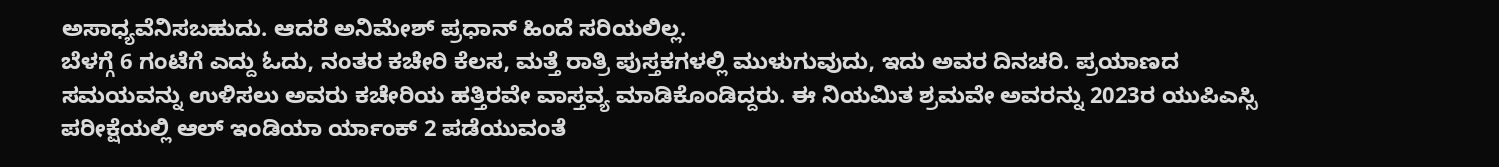ಅಸಾಧ್ಯವೆನಿಸಬಹುದು. ಆದರೆ ಅನಿಮೇಶ್ ಪ್ರಧಾನ್ ಹಿಂದೆ ಸರಿಯಲಿಲ್ಲ.
ಬೆಳಗ್ಗೆ 6 ಗಂಟೆಗೆ ಎದ್ದು ಓದು, ನಂತರ ಕಚೇರಿ ಕೆಲಸ, ಮತ್ತೆ ರಾತ್ರಿ ಪುಸ್ತಕಗಳಲ್ಲಿ ಮುಳುಗುವುದು, ಇದು ಅವರ ದಿನಚರಿ. ಪ್ರಯಾಣದ ಸಮಯವನ್ನು ಉಳಿಸಲು ಅವರು ಕಚೇರಿಯ ಹತ್ತಿರವೇ ವಾಸ್ತವ್ಯ ಮಾಡಿಕೊಂಡಿದ್ದರು. ಈ ನಿಯಮಿತ ಶ್ರಮವೇ ಅವರನ್ನು 2023ರ ಯುಪಿಎಸ್ಸಿ ಪರೀಕ್ಷೆಯಲ್ಲಿ ಆಲ್ ಇಂಡಿಯಾ ರ್ಯಾಂಕ್ 2 ಪಡೆಯುವಂತೆ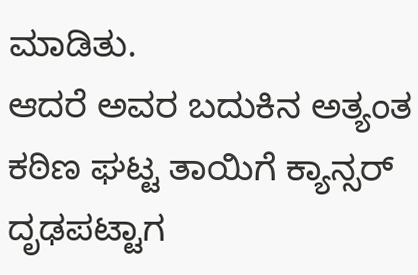ಮಾಡಿತು.
ಆದರೆ ಅವರ ಬದುಕಿನ ಅತ್ಯಂತ ಕಠಿಣ ಘಟ್ಟ ತಾಯಿಗೆ ಕ್ಯಾನ್ಸರ್ ದೃಢಪಟ್ಟಾಗ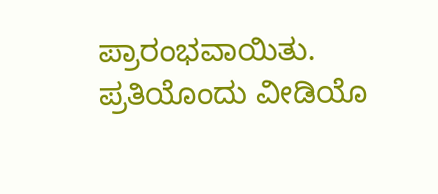ಪ್ರಾರಂಭವಾಯಿತು. ಪ್ರತಿಯೊಂದು ವೀಡಿಯೊ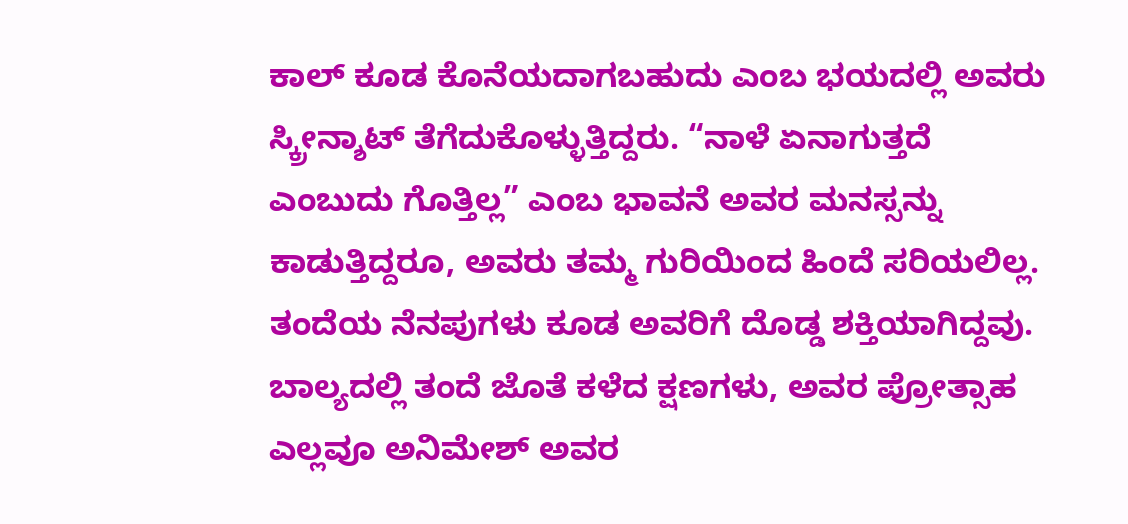ಕಾಲ್ ಕೂಡ ಕೊನೆಯದಾಗಬಹುದು ಎಂಬ ಭಯದಲ್ಲಿ ಅವರು ಸ್ಕ್ರೀನ್ಶಾಟ್ ತೆಗೆದುಕೊಳ್ಳುತ್ತಿದ್ದರು. “ನಾಳೆ ಏನಾಗುತ್ತದೆ ಎಂಬುದು ಗೊತ್ತಿಲ್ಲ” ಎಂಬ ಭಾವನೆ ಅವರ ಮನಸ್ಸನ್ನು ಕಾಡುತ್ತಿದ್ದರೂ, ಅವರು ತಮ್ಮ ಗುರಿಯಿಂದ ಹಿಂದೆ ಸರಿಯಲಿಲ್ಲ.
ತಂದೆಯ ನೆನಪುಗಳು ಕೂಡ ಅವರಿಗೆ ದೊಡ್ಡ ಶಕ್ತಿಯಾಗಿದ್ದವು. ಬಾಲ್ಯದಲ್ಲಿ ತಂದೆ ಜೊತೆ ಕಳೆದ ಕ್ಷಣಗಳು, ಅವರ ಪ್ರೋತ್ಸಾಹ ಎಲ್ಲವೂ ಅನಿಮೇಶ್ ಅವರ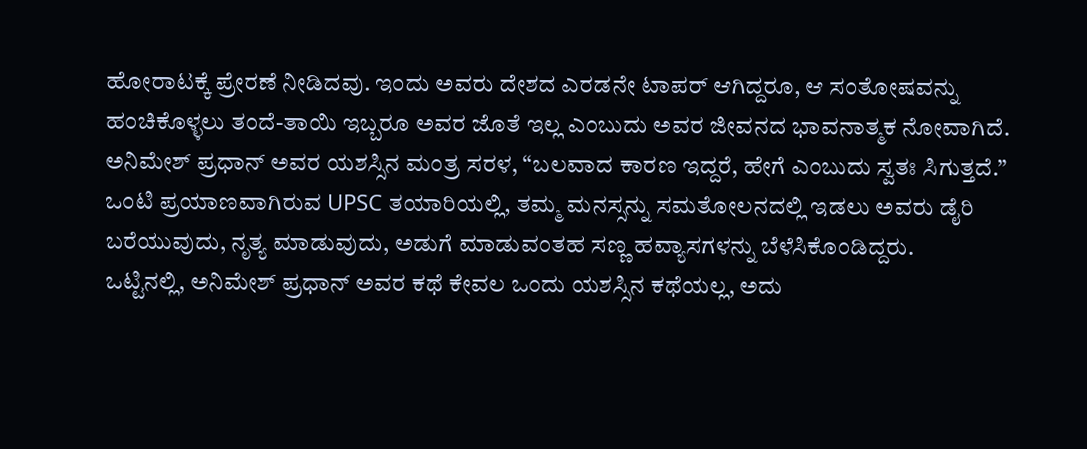ಹೋರಾಟಕ್ಕೆ ಪ್ರೇರಣೆ ನೀಡಿದವು. ಇಂದು ಅವರು ದೇಶದ ಎರಡನೇ ಟಾಪರ್ ಆಗಿದ್ದರೂ, ಆ ಸಂತೋಷವನ್ನು ಹಂಚಿಕೊಳ್ಳಲು ತಂದೆ-ತಾಯಿ ಇಬ್ಬರೂ ಅವರ ಜೊತೆ ಇಲ್ಲ ಎಂಬುದು ಅವರ ಜೀವನದ ಭಾವನಾತ್ಮಕ ನೋವಾಗಿದೆ.
ಅನಿಮೇಶ್ ಪ್ರಧಾನ್ ಅವರ ಯಶಸ್ಸಿನ ಮಂತ್ರ ಸರಳ, “ಬಲವಾದ ಕಾರಣ ಇದ್ದರೆ, ಹೇಗೆ ಎಂಬುದು ಸ್ವತಃ ಸಿಗುತ್ತದೆ.” ಒಂಟಿ ಪ್ರಯಾಣವಾಗಿರುವ UPSC ತಯಾರಿಯಲ್ಲಿ, ತಮ್ಮ ಮನಸ್ಸನ್ನು ಸಮತೋಲನದಲ್ಲಿ ಇಡಲು ಅವರು ಡೈರಿ ಬರೆಯುವುದು, ನೃತ್ಯ ಮಾಡುವುದು, ಅಡುಗೆ ಮಾಡುವಂತಹ ಸಣ್ಣ ಹವ್ಯಾಸಗಳನ್ನು ಬೆಳೆಸಿಕೊಂಡಿದ್ದರು.
ಒಟ್ಟಿನಲ್ಲಿ, ಅನಿಮೇಶ್ ಪ್ರಧಾನ್ ಅವರ ಕಥೆ ಕೇವಲ ಒಂದು ಯಶಸ್ಸಿನ ಕಥೆಯಲ್ಲ, ಅದು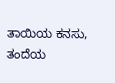ತಾಯಿಯ ಕನಸು, ತಂದೆಯ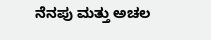ನೆನಪು ಮತ್ತು ಅಚಲ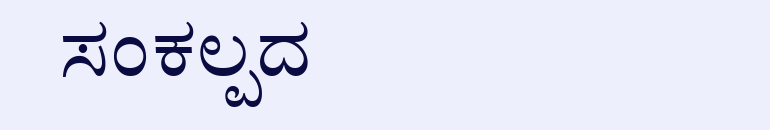ಸಂಕಲ್ಪದ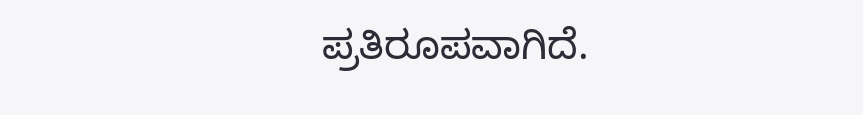ಪ್ರತಿರೂಪವಾಗಿದೆ.